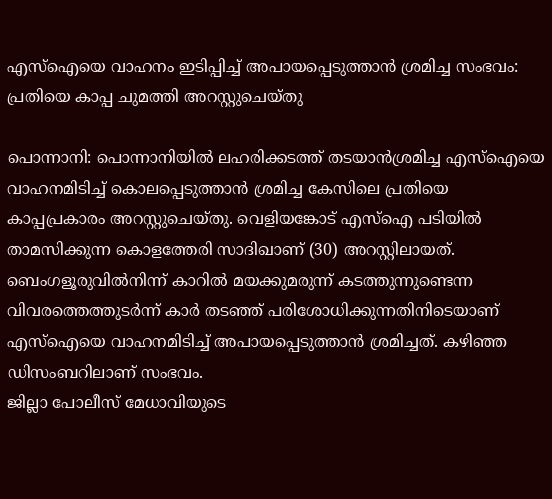എസ്ഐയെ വാഹനം ഇടിപ്പിച്ച് അപായപ്പെടുത്താൻ ശ്രമിച്ച സംഭവം: പ്രതിയെ കാപ്പ ചുമത്തി അറസ്റ്റുചെയ്തു

പൊന്നാനി: പൊന്നാനിയിൽ ലഹരിക്കടത്ത് തടയാൻശ്രമിച്ച എസ്ഐയെ വാഹനമിടിച്ച് കൊലപ്പെടുത്താൻ ശ്രമിച്ച കേസിലെ പ്രതിയെ കാപ്പപ്രകാരം അറസ്റ്റുചെയ്തു. വെളിയങ്കോട് എസ്ഐ പടിയിൽ താമസിക്കുന്ന കൊളത്തേരി സാദിഖാണ് (30) അറസ്റ്റിലായത്.
ബെംഗളൂരുവിൽനിന്ന് കാറിൽ മയക്കുമരുന്ന് കടത്തുന്നുണ്ടെന്ന വിവരത്തെത്തുടർന്ന് കാർ തടഞ്ഞ് പരിശോധിക്കുന്നതിനിടെയാണ് എസ്ഐയെ വാഹനമിടിച്ച് അപായപ്പെടുത്താൻ ശ്രമിച്ചത്. കഴിഞ്ഞ ഡിസംബറിലാണ് സംഭവം.
ജില്ലാ പോലീസ് മേധാവിയുടെ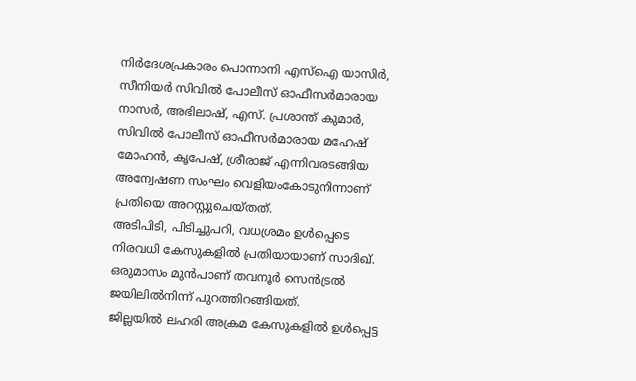നിർദേശപ്രകാരം പൊന്നാനി എസ്ഐ യാസിർ, സീനിയർ സിവിൽ പോലീസ് ഓഫീസർമാരായ നാസർ, അഭിലാഷ്, എസ്. പ്രശാന്ത് കുമാർ, സിവിൽ പോലീസ് ഓഫീസർമാരായ മഹേഷ് മോഹൻ, കൃപേഷ്, ശ്രീരാജ് എന്നിവരടങ്ങിയ അന്വേഷണ സംഘം വെളിയംകോടുനിന്നാണ് പ്രതിയെ അറസ്റ്റുചെയ്തത്.
അടിപിടി, പിടിച്ചുപറി, വധശ്രമം ഉൾപ്പെടെ നിരവധി കേസുകളിൽ പ്രതിയായാണ് സാദിഖ്. ഒരുമാസം മുൻപാണ് തവനൂർ സെൻട്രൽ ജയിലിൽനിന്ന് പുറത്തിറങ്ങിയത്.
ജില്ലയിൽ ലഹരി അക്രമ കേസുകളിൽ ഉൾപ്പെട്ട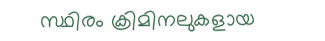സ്ഥിരം ക്രിമിനലുകളായ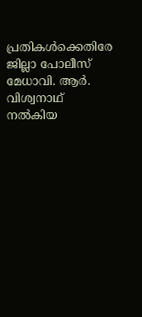പ്രതികൾക്കെതിരേ ജില്ലാ പോലീസ് മേധാവി. ആർ. വിശ്വനാഥ് നൽകിയ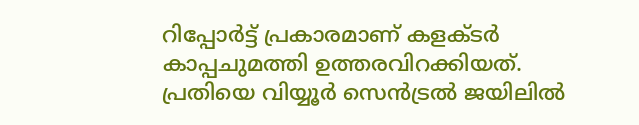റിപ്പോർട്ട് പ്രകാരമാണ് കളക്ടർ കാപ്പചുമത്തി ഉത്തരവിറക്കിയത്.
പ്രതിയെ വിയ്യൂർ സെൻട്രൽ ജയിലിൽ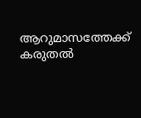ആറുമാസത്തേക്ക് കരുതൽ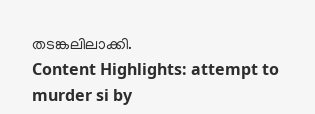തടങ്കലിലാക്കി.
Content Highlights: attempt to murder si by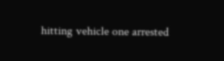hitting vehicle one arrested